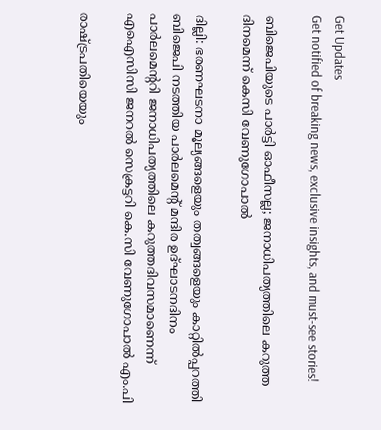Get Updates
Get notified of breaking news, exclusive insights, and must-see stories!

ബിജെപിയുടെ പാര്‍ട്ടി ഓഫീസല്ല; ജനാധിപത്യത്തിലെ കറുത്ത ദിനമെന്ന് കെസി വേണുഗോപാല്‍

ദില്ലി: ഭരണഘടനാ മൂല്യങ്ങളെയും തത്വങ്ങളെയും കാറ്റില്‍പ്പറത്തി ബിജെപി നടത്തിയ പാര്‍ലമെന്റ് മന്ദിര ഉദ്ഘാടനദിനം പാര്‍ലമെന്ററി ജനാധിപത്യത്തിലെ കറുത്തദിവസമാണെന്ന് എഐസിസി ജനറല്‍ സെക്രട്ടറി കെ.സി വേണുഗോപാല്‍ എം.പി

രാഷ്ട്രപതിയെയും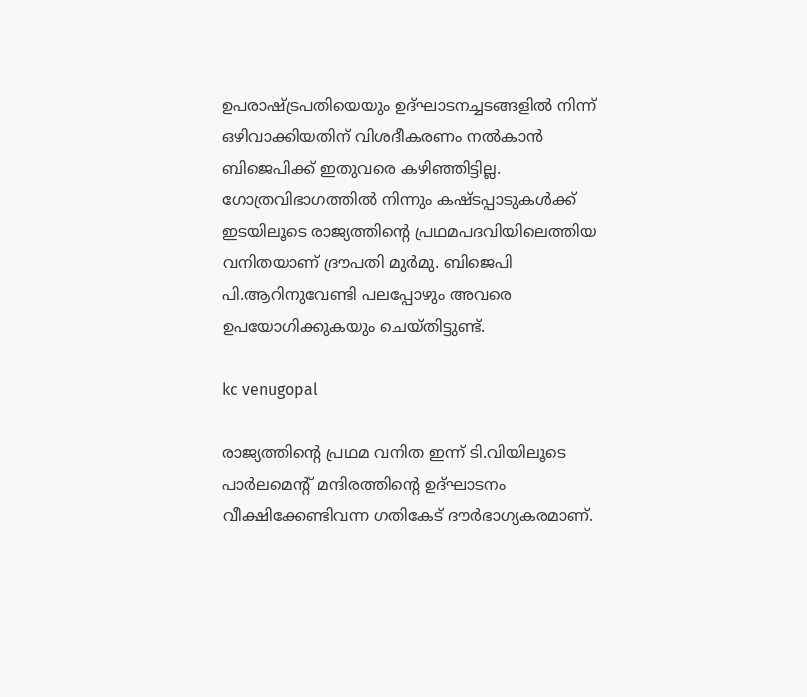ഉപരാഷ്ട്രപതിയെയും ഉദ്ഘാടനച്ചടങ്ങളില്‍ നിന്ന് ഒഴിവാക്കിയതിന് വിശദീകരണം നല്‍കാന്‍ ബിജെപിക്ക് ഇതുവരെ കഴിഞ്ഞിട്ടില്ല. ഗോത്രവിഭാഗത്തില്‍ നിന്നും കഷ്ടപ്പാടുകള്‍ക്ക് ഇടയിലൂടെ രാജ്യത്തിന്റെ പ്രഥമപദവിയിലെത്തിയ വനിതയാണ് ദ്രൗപതി മുര്‍മു. ബിജെപി പി.ആറിനുവേണ്ടി പലപ്പോഴും അവരെ ഉപയോഗിക്കുകയും ചെയ്തിട്ടുണ്ട്.

kc venugopal

രാജ്യത്തിന്റെ പ്രഥമ വനിത ഇന്ന് ടി.വിയിലൂടെ പാര്‍ലമെന്റ് മന്ദിരത്തിന്റെ ഉദ്ഘാടനം വീക്ഷിക്കേണ്ടിവന്ന ഗതികേട് ദൗര്‍ഭാഗ്യകരമാണ്.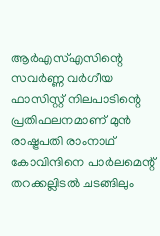ആര്‍എസ്എസിന്റെ സവര്‍ണ്ണ വര്‍ഗീയ ഫാസിസ്റ്റ് നിലപാടിന്റെ പ്രതിഫലനമാണ് മുന്‍ രാഷ്ട്രപതി രാംനാഥ് കോവിന്ദിനെ പാര്‍ലമെന്റ് തറക്കല്ലിടല്‍ ചടങ്ങിലും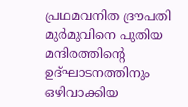പ്രഥമവനിത ദ്രൗപതി മുര്‍മുവിനെ പുതിയ മന്ദിരത്തിന്റെ ഉദ്ഘാടനത്തിനും ഒഴിവാക്കിയ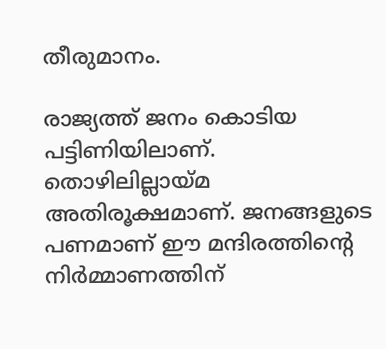തീരുമാനം.

രാജ്യത്ത് ജനം കൊടിയ പട്ടിണിയിലാണ്. തൊഴിലില്ലായ്മ അതിരൂക്ഷമാണ്. ജനങ്ങളുടെ പണമാണ് ഈ മന്ദിരത്തിന്റെ നിര്‍മ്മാണത്തിന്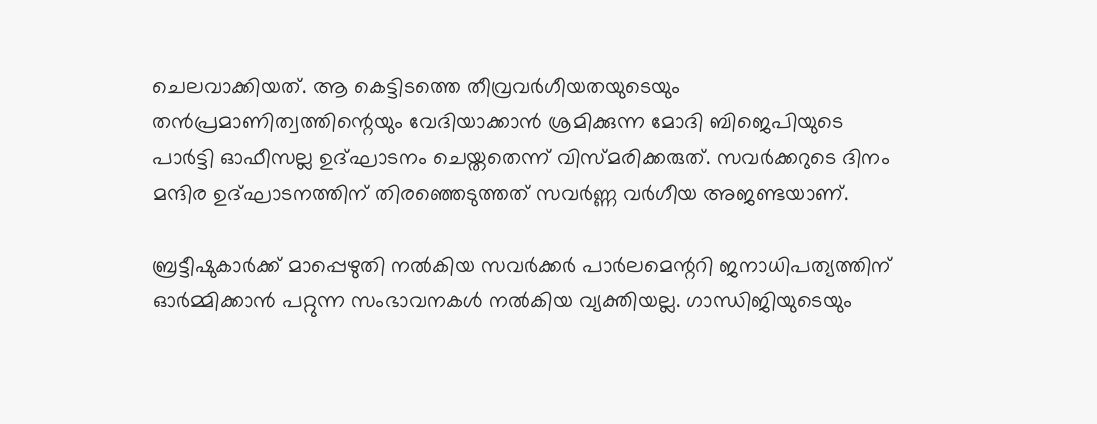ചെലവാക്കിയത്. ആ കെട്ടിടത്തെ തീവ്രവര്‍ഗീയതയുടെയും തന്‍പ്രമാണിത്വത്തിന്റെയും വേദിയാക്കാന്‍ ശ്രമിക്കുന്ന മോദി ബിജെപിയുടെ പാര്‍ട്ടി ഓഫീസല്ല ഉദ്ഘാടനം ചെയ്തതെന്ന് വിസ്മരിക്കരുത്. സവര്‍ക്കറുടെ ദിനം മന്ദിര ഉദ്ഘാടനത്തിന് തിരഞ്ഞെടുത്തത് സവര്‍ണ്ണ വര്‍ഗീയ അജണ്ടയാണ്.

ബ്രട്ടീഷുകാര്‍ക്ക് മാപ്പെഴുതി നല്‍കിയ സവര്‍ക്കര്‍ പാര്‍ലമെന്ററി ജനാധിപത്യത്തിന് ഓര്‍മ്മിക്കാന്‍ പറ്റുന്ന സംഭാവനകള്‍ നല്‍കിയ വ്യക്തിയല്ല. ഗാന്ധിജിയുടെയും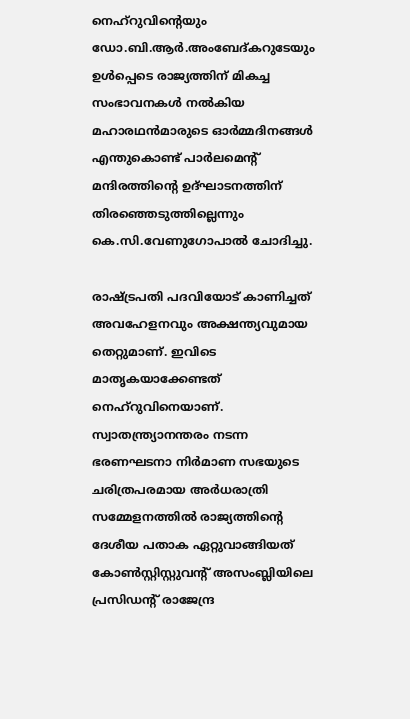നെഹ്റുവിന്റെയും ഡോ.ബി.ആര്‍.അംബേദ്കറുടേയും ഉള്‍പ്പെടെ രാജ്യത്തിന് മികച്ച സംഭാവനകള്‍ നല്‍കിയ മഹാരഥന്‍മാരുടെ ഓര്‍മ്മദിനങ്ങള്‍ എന്തുകൊണ്ട് പാര്‍ലമെന്റ് മന്ദിരത്തിന്റെ ഉദ്ഘാടനത്തിന് തിരഞ്ഞെടുത്തില്ലെന്നും കെ.സി.വേണുഗോപാല്‍ ചോദിച്ചു.

രാഷ്ട്രപതി പദവിയോട് കാണിച്ചത് അവഹേളനവും അക്ഷന്ത്യവുമായ തെറ്റുമാണ്. ഇവിടെ മാതൃകയാക്കേണ്ടത് നെഹ്‌റുവിനെയാണ്. സ്വാതന്ത്ര്യാനന്തരം നടന്ന ഭരണഘടനാ നിര്‍മാണ സഭയുടെ ചരിത്രപരമായ അര്‍ധരാത്രി സമ്മേളനത്തില്‍ രാജ്യത്തിന്റെ ദേശീയ പതാക ഏറ്റുവാങ്ങിയത് കോണ്‍സ്റ്റിസ്റ്റുവന്റ് അസംബ്ലിയിലെ പ്രസിഡന്റ് രാജേന്ദ്ര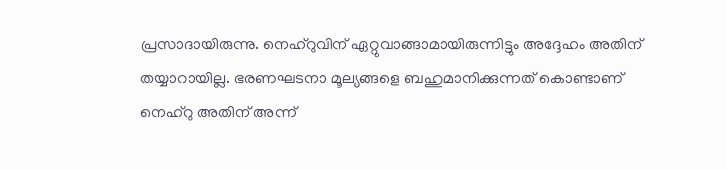പ്രസാദായിരുന്നു. നെഹ്‌റുവിന് ഏറ്റുവാങ്ങാമായിരുന്നിട്ടും അദ്ദേഹം അതിന് തയ്യാറായില്ല. ഭരണഘടനാ മൂല്യങ്ങളെ ബഹുമാനിക്കുന്നത് കൊണ്ടാണ് നെഹ്‌റു അതിന് അന്ന്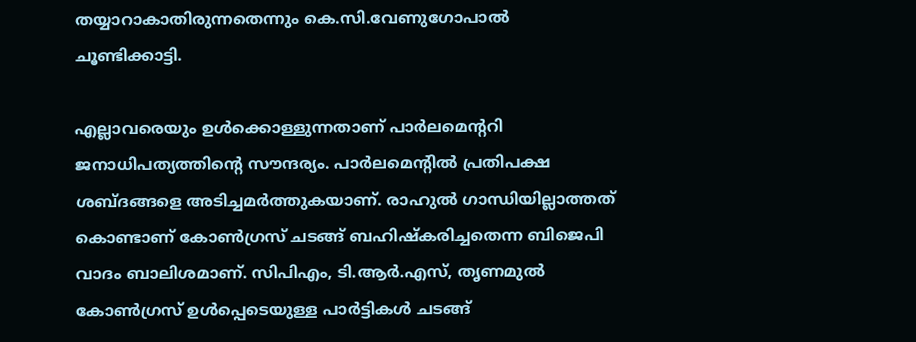തയ്യാറാകാതിരുന്നതെന്നും കെ.സി.വേണുഗോപാല്‍ ചൂണ്ടിക്കാട്ടി.

എല്ലാവരെയും ഉള്‍ക്കൊള്ളുന്നതാണ് പാര്‍ലമെന്ററി ജനാധിപത്യത്തിന്റെ സൗന്ദര്യം. പാര്‍ലമെന്റില്‍ പ്രതിപക്ഷ ശബ്ദങ്ങളെ അടിച്ചമര്‍ത്തുകയാണ്. രാഹുല്‍ ഗാന്ധിയില്ലാത്തത് കൊണ്ടാണ് കോണ്‍ഗ്രസ് ചടങ്ങ് ബഹിഷ്‌കരിച്ചതെന്ന ബിജെപി വാദം ബാലിശമാണ്. സിപിഎം, ടി.ആര്‍.എസ്, തൃണമുല്‍ കോണ്‍ഗ്രസ് ഉള്‍പ്പെടെയുള്ള പാര്‍ട്ടികള്‍ ചടങ്ങ്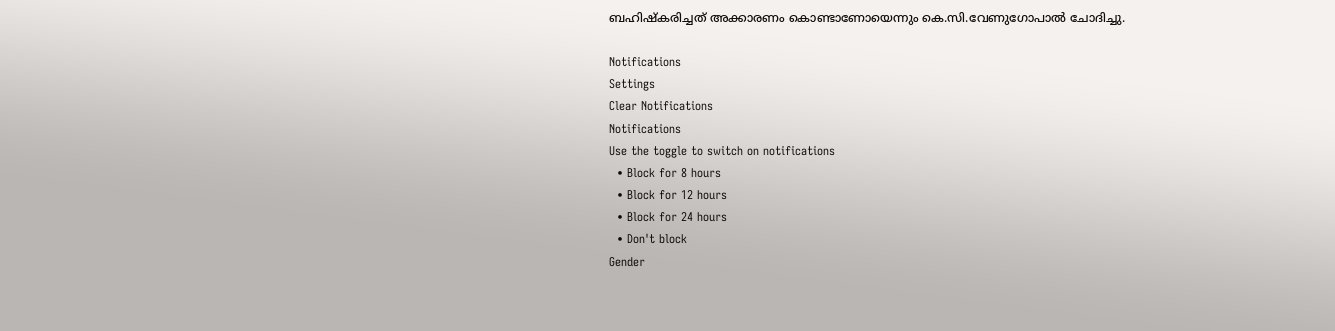ബഹിഷ്‌കരിച്ചത് അക്കാരണം കൊണ്ടാണോയെന്നും കെ.സി.വേണുഗോപാല്‍ ചോദിച്ചു.

Notifications
Settings
Clear Notifications
Notifications
Use the toggle to switch on notifications
  • Block for 8 hours
  • Block for 12 hours
  • Block for 24 hours
  • Don't block
Gender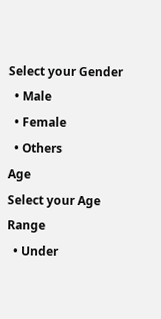Select your Gender
  • Male
  • Female
  • Others
Age
Select your Age Range
  • Under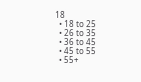18
  • 18 to 25
  • 26 to 35
  • 36 to 45
  • 45 to 55
  • 55+